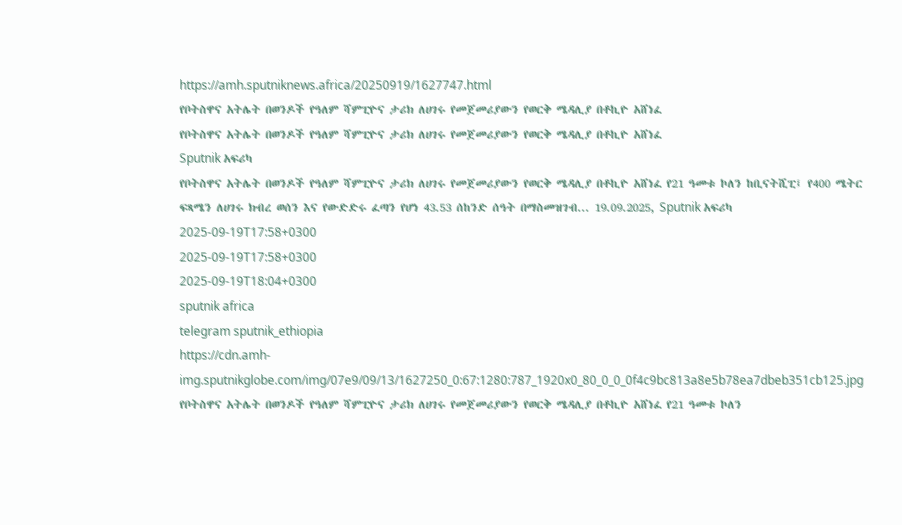https://amh.sputniknews.africa/20250919/1627747.html
የቦትስዋና አትሌት በወንዶች የዓለም ሻምፒዮና ታሪክ ለሀገሩ የመጀመሪያውን የወርቅ ሜዳሊያ በቶኪዮ አሸነፈ
የቦትስዋና አትሌት በወንዶች የዓለም ሻምፒዮና ታሪክ ለሀገሩ የመጀመሪያውን የወርቅ ሜዳሊያ በቶኪዮ አሸነፈ
Sputnik አፍሪካ
የቦትስዋና አትሌት በወንዶች የዓለም ሻምፒዮና ታሪክ ለሀገሩ የመጀመሪያውን የወርቅ ሜዳሊያ በቶኪዮ አሸነፈ የ21 ዓመቱ ኮለን ከቢናትሺፒ፤ የ400 ሜትር ፍጻሜን ለሀገሩ ክብረ ወሰን እና የውድድሩ ፈጣን የሆነ 43.53 ሰከንድ ሰዓት በማስመዝገብ... 19.09.2025, Sputnik አፍሪካ
2025-09-19T17:58+0300
2025-09-19T17:58+0300
2025-09-19T18:04+0300
sputnik africa
telegram sputnik_ethiopia
https://cdn.amh-img.sputnikglobe.com/img/07e9/09/13/1627250_0:67:1280:787_1920x0_80_0_0_0f4c9bc813a8e5b78ea7dbeb351cb125.jpg
የቦትስዋና አትሌት በወንዶች የዓለም ሻምፒዮና ታሪክ ለሀገሩ የመጀመሪያውን የወርቅ ሜዳሊያ በቶኪዮ አሸነፈ የ21 ዓመቱ ኮለን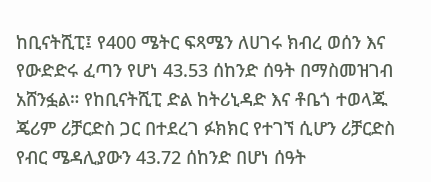ከቢናትሺፒ፤ የ400 ሜትር ፍጻሜን ለሀገሩ ክብረ ወሰን እና የውድድሩ ፈጣን የሆነ 43.53 ሰከንድ ሰዓት በማስመዝገብ አሸንፏል። የከቢናትሺፒ ድል ከትሪኒዳድ እና ቶቤጎ ተወላጁ ጄሪም ሪቻርድስ ጋር በተደረገ ፉክክር የተገኘ ሲሆን ሪቻርድስ የብር ሜዳሊያውን 43.72 ሰከንድ በሆነ ሰዓት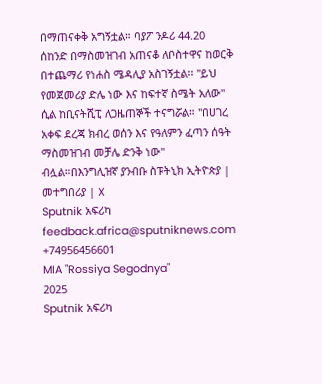በማጠናቀቅ አግኝቷል። ባያፖ ንዶሪ 44.20 ሰከንድ በማስመዝገብ አጠናቆ ለቦስተዋና ከወርቅ በተጨማሪ የነሐስ ሜዳሊያ አስገኝቷል፡፡ "ይህ የመጀመሪያ ድሌ ነው እና ከፍተኛ ስሜት አለው" ሲል ከቢናትሺፒ ለጋዜጠኞች ተናግሯል። "በሀገረ አቀፍ ደረጃ ክብረ ወሰን እና የዓለምን ፈጣን ሰዓት ማስመዝገብ መቻሌ ድንቅ ነው" ብሏል።በእንግሊዝኛ ያንብቡ ስፑትኒክ ኢትዮጵያ | መተግበሪያ | X
Sputnik አፍሪካ
feedback.africa@sputniknews.com
+74956456601
MIA "Rossiya Segodnya"
2025
Sputnik አፍሪካ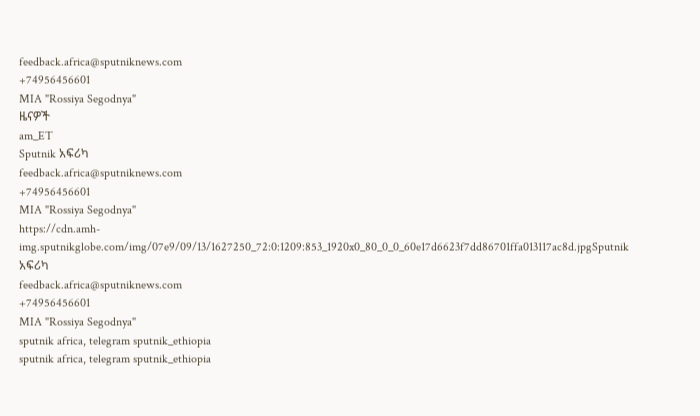feedback.africa@sputniknews.com
+74956456601
MIA "Rossiya Segodnya"
ዜናዎች
am_ET
Sputnik አፍሪካ
feedback.africa@sputniknews.com
+74956456601
MIA "Rossiya Segodnya"
https://cdn.amh-img.sputnikglobe.com/img/07e9/09/13/1627250_72:0:1209:853_1920x0_80_0_0_60e17d6623f7dd86701ffa013117ac8d.jpgSputnik አፍሪካ
feedback.africa@sputniknews.com
+74956456601
MIA "Rossiya Segodnya"
sputnik africa, telegram sputnik_ethiopia
sputnik africa, telegram sputnik_ethiopia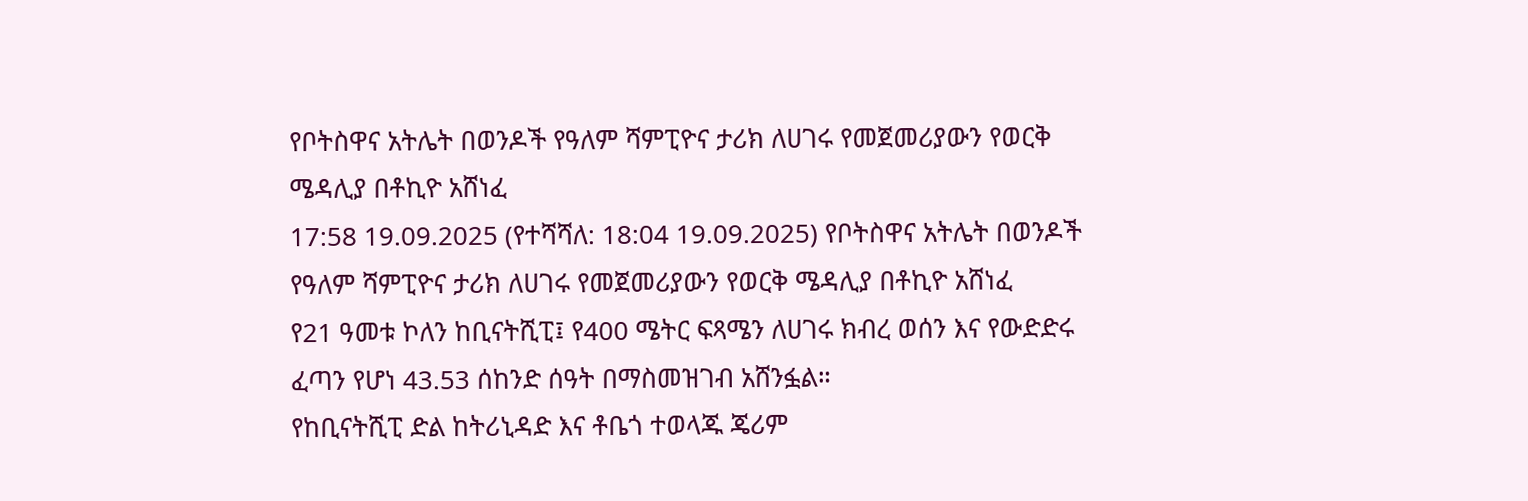የቦትስዋና አትሌት በወንዶች የዓለም ሻምፒዮና ታሪክ ለሀገሩ የመጀመሪያውን የወርቅ ሜዳሊያ በቶኪዮ አሸነፈ
17:58 19.09.2025 (የተሻሻለ: 18:04 19.09.2025) የቦትስዋና አትሌት በወንዶች የዓለም ሻምፒዮና ታሪክ ለሀገሩ የመጀመሪያውን የወርቅ ሜዳሊያ በቶኪዮ አሸነፈ
የ21 ዓመቱ ኮለን ከቢናትሺፒ፤ የ400 ሜትር ፍጻሜን ለሀገሩ ክብረ ወሰን እና የውድድሩ ፈጣን የሆነ 43.53 ሰከንድ ሰዓት በማስመዝገብ አሸንፏል።
የከቢናትሺፒ ድል ከትሪኒዳድ እና ቶቤጎ ተወላጁ ጄሪም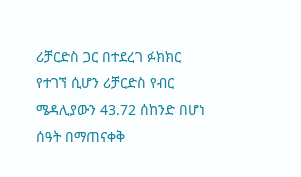ሪቻርድስ ጋር በተደረገ ፉክክር የተገኘ ሲሆን ሪቻርድስ የብር ሜዳሊያውን 43.72 ሰከንድ በሆነ ሰዓት በማጠናቀቅ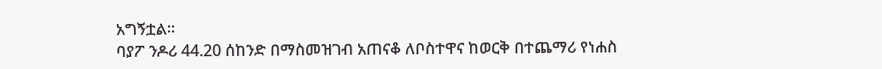አግኝቷል።
ባያፖ ንዶሪ 44.20 ሰከንድ በማስመዝገብ አጠናቆ ለቦስተዋና ከወርቅ በተጨማሪ የነሐስ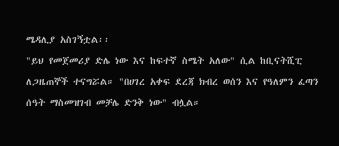ሜዳሊያ አስገኝቷል፡፡
"ይህ የመጀመሪያ ድሌ ነው እና ከፍተኛ ስሜት አለው" ሲል ከቢናትሺፒ ለጋዜጠኞች ተናግሯል። "በሀገረ አቀፍ ደረጃ ክብረ ወሰን እና የዓለምን ፈጣን ሰዓት ማስመዝገብ መቻሌ ድንቅ ነው" ብሏል።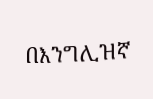በእንግሊዝኛ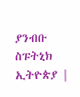ያንብቡ
ስፑትኒክ ኢትዮጵያ |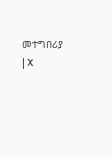መተግበሪያ | X